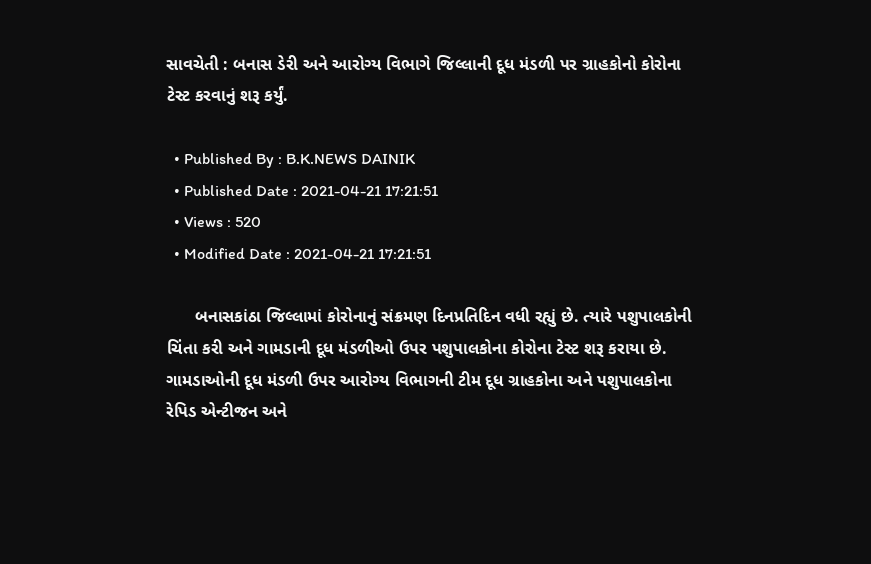સાવચેતી : બનાસ ડેરી અને આરોગ્ય વિભાગે જિલ્લાની દૂધ મંડળી પર ગ્રાહકોનો કોરોના ટેસ્ટ કરવાનું શરૂ કર્યું.

  • Published By : B.K.NEWS DAINIK
  • Published Date : 2021-04-21 17:21:51
  • Views : 520
  • Modified Date : 2021-04-21 17:21:51

      બનાસકાંઠા જિલ્લામાં કોરોનાનું સંક્રમણ દિનપ્રતિદિન વધી રહ્યું છે. ત્યારે પશુપાલકોની ચિંતા કરી અને ગામડાની દૂધ મંડળીઓ ઉપર પશુપાલકોના કોરોના ટેસ્ટ શરૂ કરાયા છે. ગામડાઓની દૂધ મંડળી ઉપર આરોગ્ય વિભાગની ટીમ દૂધ ગ્રાહકોના અને પશુપાલકોના રેપિડ એન્ટીજન અને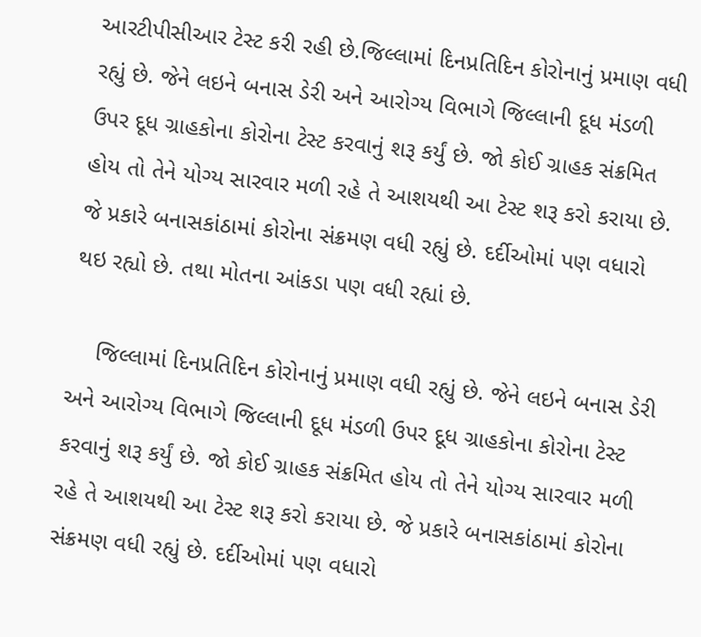આરટીપીસીઆર ટેસ્ટ કરી રહી છે.જિલ્લામાં દિનપ્રતિદિન કોરોનાનું પ્રમાણ વધી રહ્યું છે. જેને લઇને બનાસ ડેરી અને આરોગ્ય વિભાગે જિલ્લાની દૂધ મંડળી ઉપર દૂધ ગ્રાહકોના કોરોના ટેસ્ટ કરવાનું શરૂ કર્યું છે. જો કોઈ ગ્રાહક સંક્રમિત હોય તો તેને યોગ્ય સારવાર મળી રહે તે આશયથી આ ટેસ્ટ શરૂ કરો કરાયા છે. જે પ્રકારે બનાસકાંઠામાં કોરોના સંક્રમણ વધી રહ્યું છે. દર્દીઓમાં પણ વધારો થઇ રહ્યો છે. તથા મોતના આંકડા પણ વધી રહ્યાં છે.

    જિલ્લામાં દિનપ્રતિદિન કોરોનાનું પ્રમાણ વધી રહ્યું છે. જેને લઇને બનાસ ડેરી અને આરોગ્ય વિભાગે જિલ્લાની દૂધ મંડળી ઉપર દૂધ ગ્રાહકોના કોરોના ટેસ્ટ કરવાનું શરૂ કર્યું છે. જો કોઈ ગ્રાહક સંક્રમિત હોય તો તેને યોગ્ય સારવાર મળી રહે તે આશયથી આ ટેસ્ટ શરૂ કરો કરાયા છે. જે પ્રકારે બનાસકાંઠામાં કોરોના સંક્રમણ વધી રહ્યું છે. દર્દીઓમાં પણ વધારો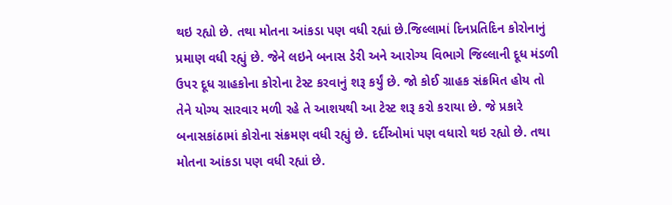થઇ રહ્યો છે. તથા મોતના આંકડા પણ વધી રહ્યાં છે.જિલ્લામાં દિનપ્રતિદિન કોરોનાનું પ્રમાણ વધી રહ્યું છે. જેને લઇને બનાસ ડેરી અને આરોગ્ય વિભાગે જિલ્લાની દૂધ મંડળી ઉપર દૂધ ગ્રાહકોના કોરોના ટેસ્ટ કરવાનું શરૂ કર્યું છે. જો કોઈ ગ્રાહક સંક્રમિત હોય તો તેને યોગ્ય સારવાર મળી રહે તે આશયથી આ ટેસ્ટ શરૂ કરો કરાયા છે. જે પ્રકારે બનાસકાંઠામાં કોરોના સંક્રમણ વધી રહ્યું છે. દર્દીઓમાં પણ વધારો થઇ રહ્યો છે. તથા મોતના આંકડા પણ વધી રહ્યાં છે.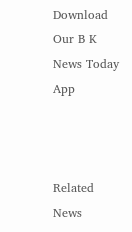Download Our B K News Today App



Related News